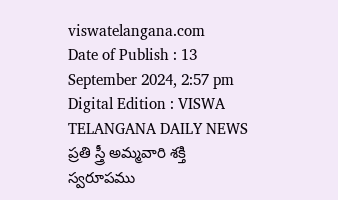viswatelangana.com
Date of Publish : 13 September 2024, 2:57 pm Digital Edition : VISWA TELANGANA DAILY NEWS
ప్రతి స్త్రీ అమ్మవారి శక్తి స్వరూపము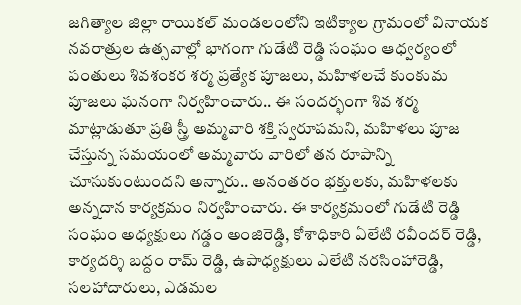జగిత్యాల జిల్లా రాయికల్ మండలంలోని ఇటిక్యాల గ్రామంలో వినాయక నవరాత్రుల ఉత్సవాల్లో భాగంగా గుడేటి రెడ్డి సంఘం ఆధ్వర్యంలో పంతులు శివశంకర శర్మ ప్రత్యేక పూజలు, మహిళలచే కుంకుమ పూజలు ఘనంగా నిర్వహించారు.. ఈ సందర్భంగా శివ శర్మ మాట్లాడుతూ ప్రతి స్త్రీ అమ్మవారి శక్తి స్వరూపమని, మహిళలు పూజ చేస్తున్న సమయంలో అమ్మవారు వారిలో తన రూపాన్ని చూసుకుంటుందని అన్నారు.. అనంతరం భక్తులకు, మహిళలకు అన్నదాన కార్యక్రమం నిర్వహించారు. ఈ కార్యక్రమంలో గుడేటి రెడ్డి సంఘం అధ్యక్షులు గడ్డం అంజిరెడ్డి, కోశాధికారి ఏలేటి రవీందర్ రెడ్డి, కార్యదర్శి బద్దం రామ్ రెడ్డి, ఉపాధ్యక్షులు ఎలేటి నరసింహారెడ్డి, సలహాదారులు, ఎడమల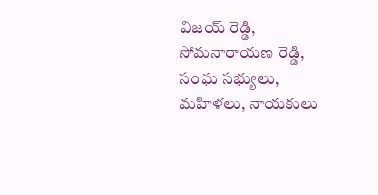విజయ్ రెడ్డి, సోమనారాయణ రెడ్డి, సంఘ సభ్యులు, మహిళలు, నాయకులు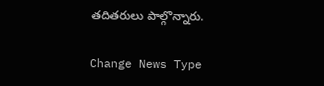తదితరులు పాల్గొన్నారు.

Change News Type